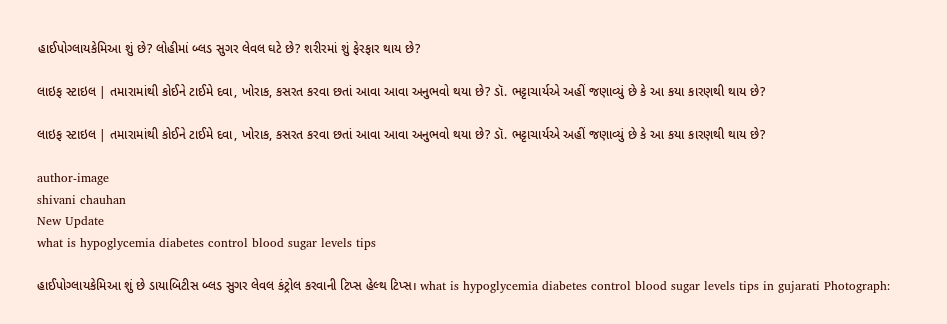હાઈપોગ્લાયકેમિઆ શું છે? લોહીમાં બ્લડ સુગર લેવલ ઘટે છે? શરીરમાં શું ફેરફાર થાય છે?

લાઇફ સ્ટાઇલ | તમારામાંથી કોઈને ટાઈમે દવા, ખોરાક, કસરત કરવા છતાં આવા આવા અનુભવો થયા છે? ડૉ. ભટ્ટાચાર્યએ અહીં જણાવ્યું છે કે આ કયા કારણથી થાય છે?

લાઇફ સ્ટાઇલ | તમારામાંથી કોઈને ટાઈમે દવા, ખોરાક, કસરત કરવા છતાં આવા આવા અનુભવો થયા છે? ડૉ. ભટ્ટાચાર્યએ અહીં જણાવ્યું છે કે આ કયા કારણથી થાય છે?

author-image
shivani chauhan
New Update
what is hypoglycemia diabetes control blood sugar levels tips

હાઈપોગ્લાયકેમિઆ શું છે ડાયાબિટીસ બ્લડ સુગર લેવલ કંટ્રોલ કરવાની ટિપ્સ હેલ્થ ટિપ્સ। what is hypoglycemia diabetes control blood sugar levels tips in gujarati Photograph: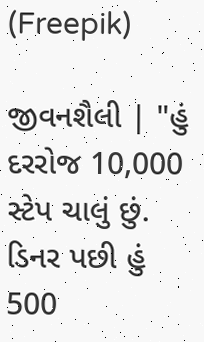(Freepik)

જીવનશૈલી | "હું દરરોજ 10,000 સ્ટેપ ચાલું છું. ડિનર પછી હું 500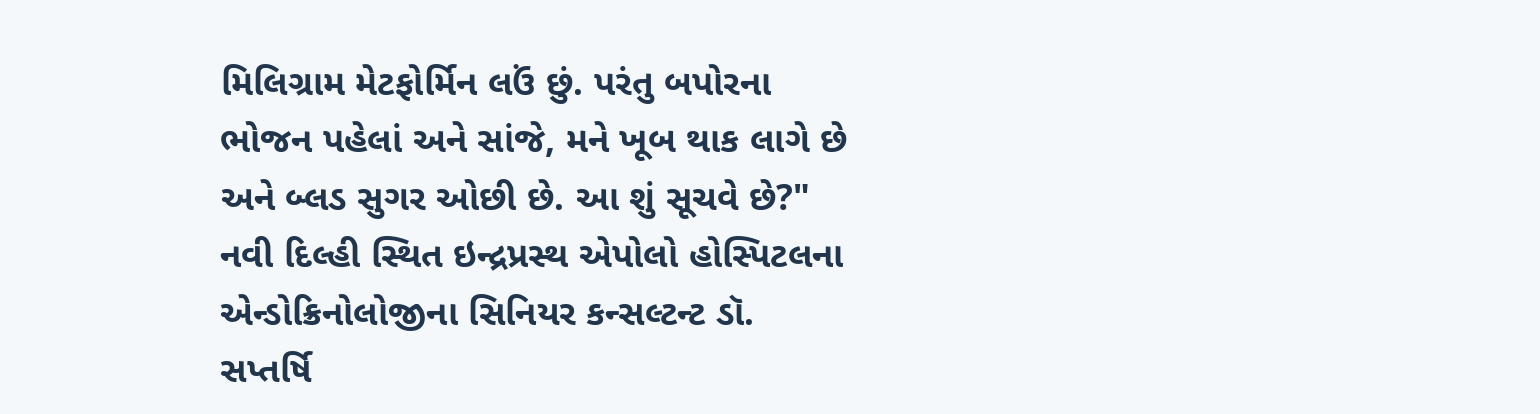મિલિગ્રામ મેટફોર્મિન લઉં છું. પરંતુ બપોરના ભોજન પહેલાં અને સાંજે, મને ખૂબ થાક લાગે છે અને બ્લડ સુગર ઓછી છે. આ શું સૂચવે છે?" નવી દિલ્હી સ્થિત ઇન્દ્રપ્રસ્થ એપોલો હોસ્પિટલના એન્ડોક્રિનોલોજીના સિનિયર કન્સલ્ટન્ટ ડૉ. સપ્તર્ષિ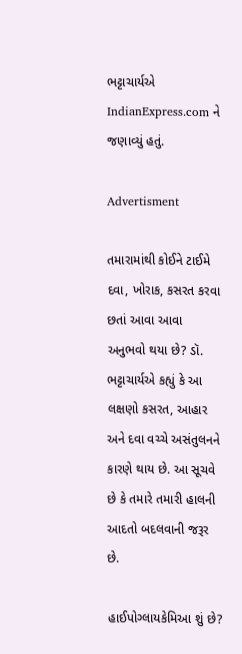ભટ્ટાચાર્યએ IndianExpress.com ને જણાવ્યું હતું.

Advertisment

તમારામાંથી કોઈને ટાઈમે દવા, ખોરાક, કસરત કરવા છતાં આવા આવા અનુભવો થયા છે? ડૉ. ભટ્ટાચાર્યએ કહ્યું કે આ લક્ષણો કસરત, આહાર અને દવા વચ્ચે અસંતુલનને કારણે થાય છે. આ સૂચવે છે કે તમારે તમારી હાલની આદતો બદલવાની જરૂર છે.

હાઈપોગ્લાયકેમિઆ શું છે?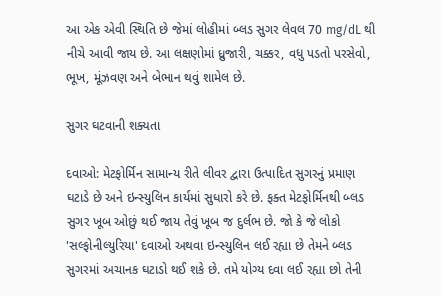આ એક એવી સ્થિતિ છે જેમાં લોહીમાં બ્લડ સુગર લેવલ 70 mg/dL થી નીચે આવી જાય છે. આ લક્ષણોમાં ધ્રુજારી, ચક્કર, વધુ પડતો પરસેવો, ભૂખ, મૂંઝવણ અને બેભાન થવું શામેલ છે.

સુગર ઘટવાની શક્યતા

દવાઓ: મેટફોર્મિન સામાન્ય રીતે લીવર દ્વારા ઉત્પાદિત સુગરનું પ્રમાણ ઘટાડે છે અને ઇન્સ્યુલિન કાર્યમાં સુધારો કરે છે. ફક્ત મેટફોર્મિનથી બ્લડ સુગર ખૂબ ઓછું થઈ જાય તેવું ખૂબ જ દુર્લભ છે. જો કે જે લોકો 'સલ્ફોનીલ્યુરિયા' દવાઓ અથવા ઇન્સ્યુલિન લઈ રહ્યા છે તેમને બ્લડ સુગરમાં અચાનક ઘટાડો થઈ શકે છે. તમે યોગ્ય દવા લઈ રહ્યા છો તેની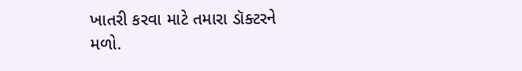ખાતરી કરવા માટે તમારા ડૉક્ટરને મળો.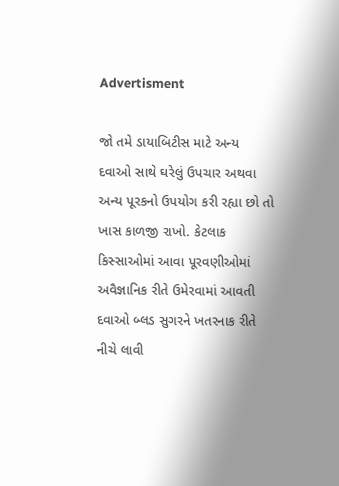Advertisment

જો તમે ડાયાબિટીસ માટે અન્ય દવાઓ સાથે ઘરેલું ઉપચાર અથવા અન્ય પૂરકનો ઉપયોગ કરી રહ્યા છો તો ખાસ કાળજી રાખો. કેટલાક કિસ્સાઓમાં આવા પૂરવણીઓમાં અવૈજ્ઞાનિક રીતે ઉમેરવામાં આવતી દવાઓ બ્લડ સુગરને ખતરનાક રીતે નીચે લાવી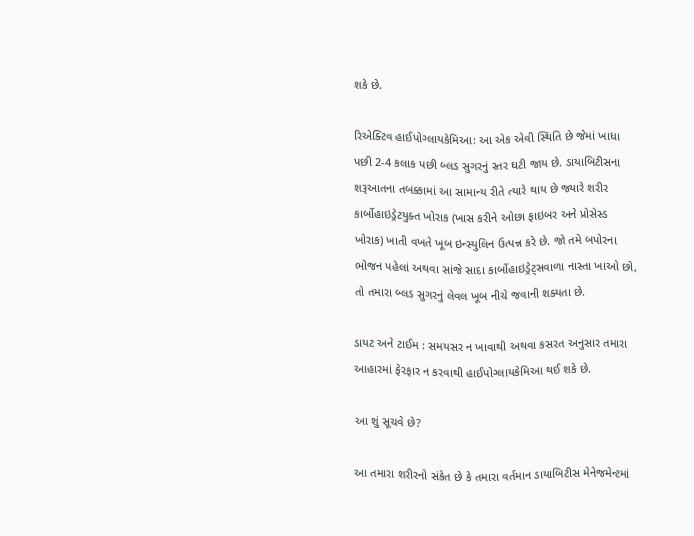શકે છે.

રિએક્ટિવ હાઈપોગ્લાયકેમિઆ: આ એક એવી સ્થિતિ છે જેમાં ખાધા પછી 2-4 કલાક પછી બ્લડ સુગરનું સ્તર ઘટી જાય છે. ડાયાબિટીસના શરૂઆતના તબક્કામાં આ સામાન્ય રીતે ત્યારે થાય છે જ્યારે શરીર કાર્બોહાઇડ્રેટયુક્ત ખોરાક (ખાસ કરીને ઓછા ફાઇબર અને પ્રોસેસ્ડ ખોરાક) ખાતી વખતે ખૂબ ઇન્સ્યુલિન ઉત્પન્ન કરે છે. જો તમે બપોરના ભોજન પહેલાં અથવા સાંજે સાદા કાર્બોહાઇડ્રેટ્સવાળા નાસ્તા ખાઓ છો, તો તમારા બ્લડ સુગરનું લેવલ ખૂબ નીચે જવાની શક્યતા છે.

ડાયટ અને ટાઈમ : સમયસર ન ખાવાથી અથવા કસરત અનુસાર તમારા આહારમાં ફેરફાર ન કરવાથી હાઈપોગ્લાયકેમિઆ થઈ શકે છે.

આ શું સૂચવે છે?

આ તમારા શરીરનો સંકેત છે કે તમારા વર્તમાન ડાયાબિટીસ મેનેજમેન્ટમાં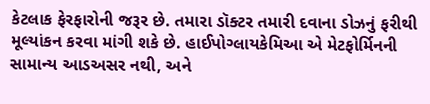કેટલાક ફેરફારોની જરૂર છે. તમારા ડૉક્ટર તમારી દવાના ડોઝનું ફરીથી મૂલ્યાંકન કરવા માંગી શકે છે. હાઈપોગ્લાયકેમિઆ એ મેટફોર્મિનની સામાન્ય આડઅસર નથી, અને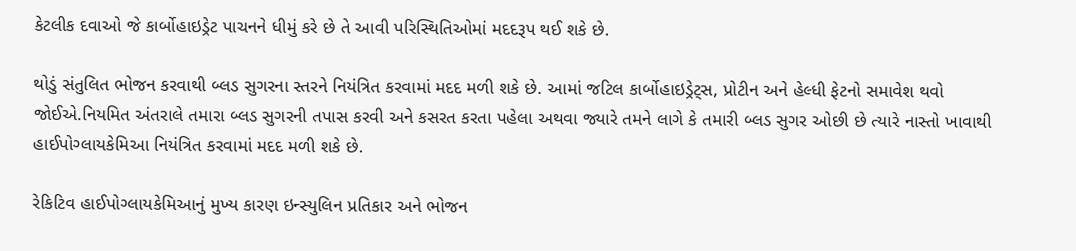કેટલીક દવાઓ જે કાર્બોહાઇડ્રેટ પાચનને ધીમું કરે છે તે આવી પરિસ્થિતિઓમાં મદદરૂપ થઈ શકે છે.

થોડું સંતુલિત ભોજન કરવાથી બ્લડ સુગરના સ્તરને નિયંત્રિત કરવામાં મદદ મળી શકે છે. આમાં જટિલ કાર્બોહાઇડ્રેટ્સ, પ્રોટીન અને હેલ્ધી ફેટનો સમાવેશ થવો જોઈએ.નિયમિત અંતરાલે તમારા બ્લડ સુગરની તપાસ કરવી અને કસરત કરતા પહેલા અથવા જ્યારે તમને લાગે કે તમારી બ્લડ સુગર ઓછી છે ત્યારે નાસ્તો ખાવાથી હાઈપોગ્લાયકેમિઆ નિયંત્રિત કરવામાં મદદ મળી શકે છે.

રેકિટિવ હાઈપોગ્લાયકેમિઆનું મુખ્ય કારણ ઇન્સ્યુલિન પ્રતિકાર અને ભોજન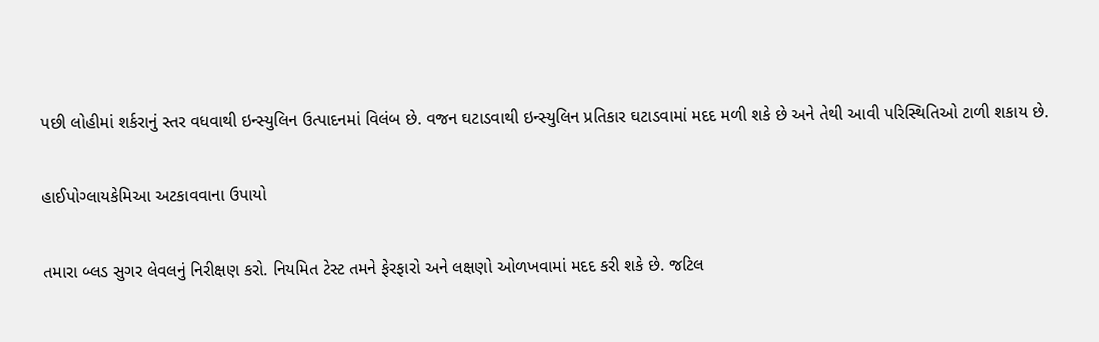પછી લોહીમાં શર્કરાનું સ્તર વધવાથી ઇન્સ્યુલિન ઉત્પાદનમાં વિલંબ છે. વજન ઘટાડવાથી ઇન્સ્યુલિન પ્રતિકાર ઘટાડવામાં મદદ મળી શકે છે અને તેથી આવી પરિસ્થિતિઓ ટાળી શકાય છે.

હાઈપોગ્લાયકેમિઆ અટકાવવાના ઉપાયો

તમારા બ્લડ સુગર લેવલનું નિરીક્ષણ કરો. નિયમિત ટેસ્ટ તમને ફેરફારો અને લક્ષણો ઓળખવામાં મદદ કરી શકે છે. જટિલ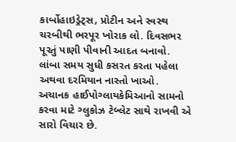કાર્બોહાઇડ્રેટ્સ, પ્રોટીન અને સ્વસ્થ ચરબીથી ભરપૂર ખોરાક લો. દિવસભર પૂરતું પાણી પીવાની આદત બનાવો. લાંબા સમય સુધી કસરત કરતા પહેલા અથવા દરમિયાન નાસ્તો ખાઓ. અચાનક હાઈપોગ્લાયકેમિઆનો સામનો કરવા માટે ગ્લુકોઝ ટેબ્લેટ સાથે રાખવી એ સારો વિચાર છે.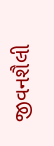જીવનશૈલી